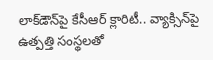లాక్‌డౌన్‌పై కేసీఆర్ క్లారిటీ.. వ్యాక్సిన్‌పై ఉత్పత్తి సంస్థలతో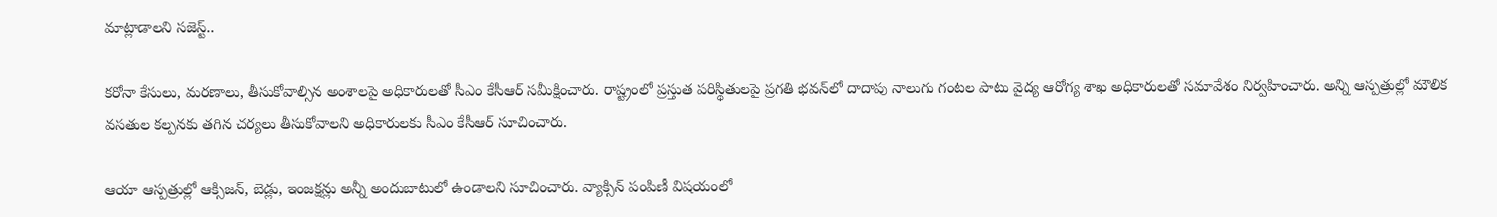మాట్లాడాలని సజెస్ట్..

కరోనా కేసులు, మరణాలు, తీసుకోవాల్సిన అంశాలపై అధికారులతో సీఎం కేసీఆర్ సమీక్షించారు. రాష్ట్రంలో ప్రస్తుత పరిస్థితులపై ప్రగతి భవన్‌లో దాదాపు నాలుగు గంటల పాటు వైద్య ఆరోగ్య శాఖ అధికారులతో సమావేశం నిర్వహించారు. అన్ని ఆస్పత్రుల్లో మౌలిక వసతుల కల్పనకు తగిన చర్యలు తీసుకోవాలని అధికారులకు సీఎం కేసీఆర్ సూచించారు.

ఆయా ఆస్పత్రుల్లో ఆక్సిజన్, బెడ్లు, ఇంజక్షన్లు అన్నీ అందుబాటులో ఉండాలని సూచించారు. వ్యాక్సిన్ పంపిణీ విషయంలో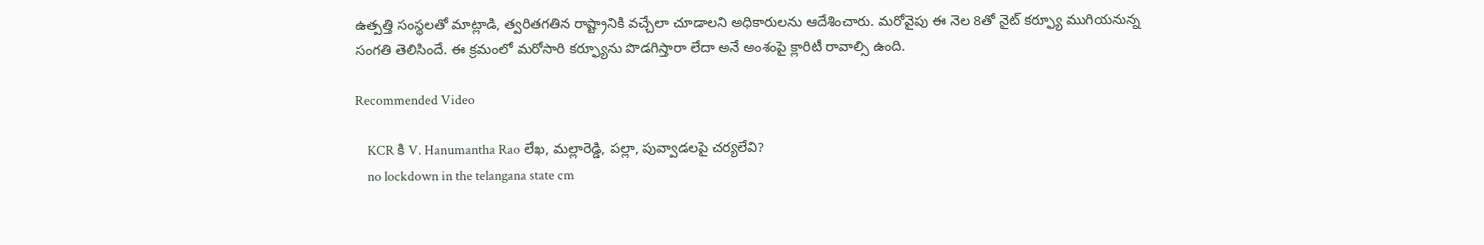ఉత్పత్తి సంస్థలతో మాట్లాడి, త్వరితగతిన రాష్ట్రానికి వచ్చేలా చూడాలని అధికారులను ఆదేశించారు. మరోవైపు ఈ నెల 8తో నైట్ కర్ఫ్యూ ముగియనున్న సంగతి తెలిసిందే. ఈ క్రమంలో మరోసారి కర్ఫ్యూను పొడగిస్తారా లేదా అనే అంశంపై క్లారిటీ రావాల్సి ఉంది.

Recommended Video

    KCR కి V. Hanumantha Rao లేఖ, మల్లారెడ్డి, పల్లా, పువ్వాడలపై చర్యలేవి?
    no lockdown in the telangana state cm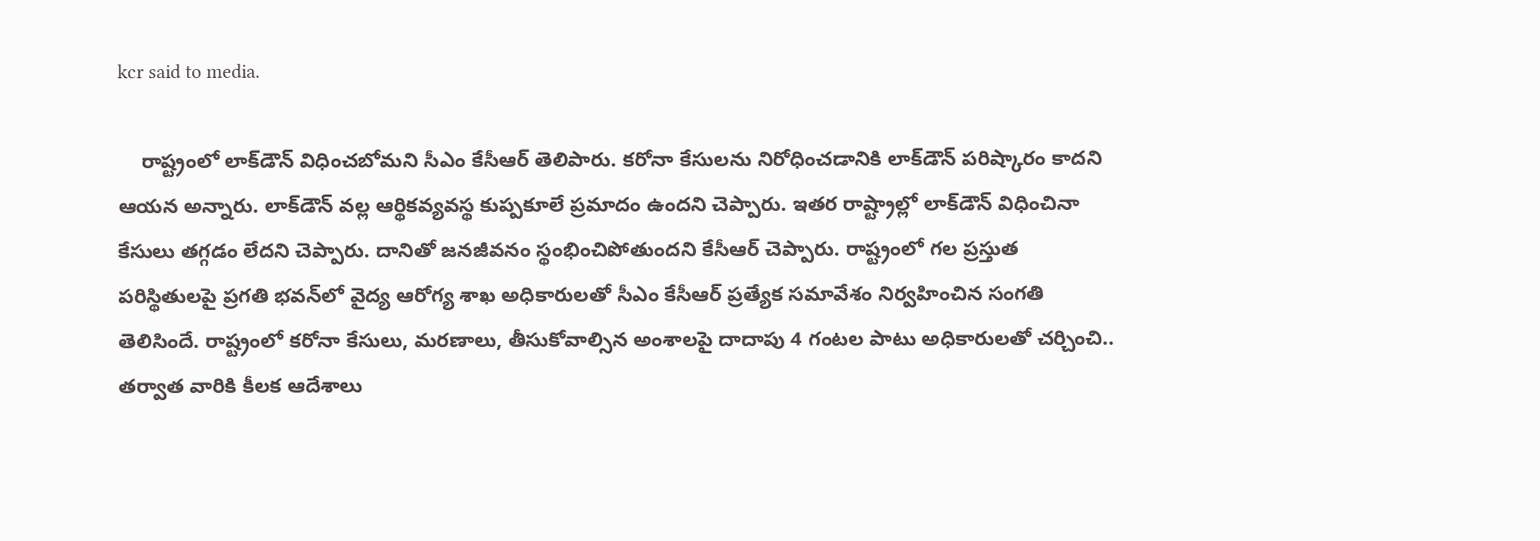kcr said to media.

    రాష్ట్రంలో లాక్‌డౌన్ విధించబోమని సీఎం కేసీఆర్ తెలిపారు. కరోనా కేసులను నిరోధించడానికి లాక్‌డౌన్ పరిష్కారం కాదని ఆయన అన్నారు. లాక్‌డౌన్ వల్ల ఆర్థికవ్యవస్థ కుప్పకూలే ప్రమాదం ఉందని చెప్పారు. ఇతర రాష్ట్రాల్లో లాక్‌డౌన్ విధించినా కేసులు తగ్గడం లేదని చెప్పారు. దానితో జనజీవనం స్థంభించిపోతుందని కేసీఆర్ చెప్పారు. రాష్ట్రంలో గల ప్రస్తుత పరిస్థితులపై ప్రగతి భవన్‌లో వైద్య ఆరోగ్య శాఖ అధికారులతో సీఎం కేసీఆర్ ప్రత్యేక సమావేశం నిర్వహించిన సంగతి తెలిసిందే. రాష్ట్రంలో కరోనా కేసులు, మరణాలు, తీసుకోవాల్సిన అంశాలపై దాదాపు 4 గంటల పాటు అధికారులతో చర్చించి.. తర్వాత వారికి కీలక ఆదేశాలు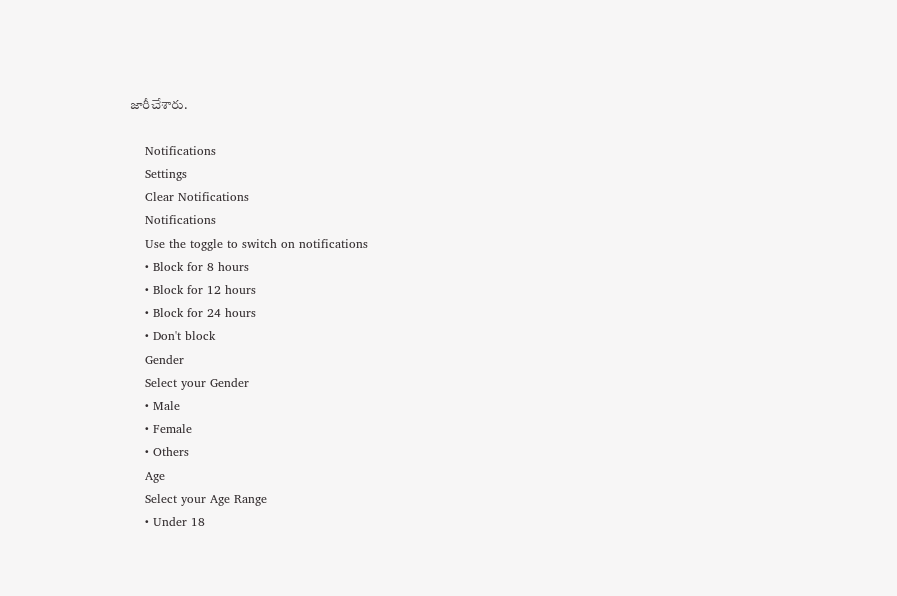జారీచేశారు.

    Notifications
    Settings
    Clear Notifications
    Notifications
    Use the toggle to switch on notifications
    • Block for 8 hours
    • Block for 12 hours
    • Block for 24 hours
    • Don't block
    Gender
    Select your Gender
    • Male
    • Female
    • Others
    Age
    Select your Age Range
    • Under 18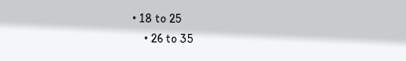• 18 to 25
    • 26 to 35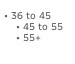• 36 to 45
    • 45 to 55
    • 55+